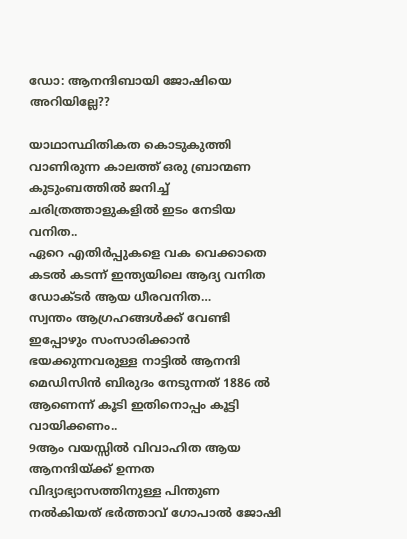ഡോ: ആനന്ദിബായി ജോഷിയെ അറിയില്ലേ??

യാഥാസ്ഥിതികത കൊടുകുത്തി വാണിരുന്ന കാലത്ത് ഒരു ബ്രാന്മണ കുടുംബത്തിൽ ജനിച്ച് ചരിത്രത്താളുകളിൽ ഇടം നേടിയ വനിത..
ഏറെ എതിർപ്പുകളെ വക വെക്കാതെ കടൽ കടന്ന് ഇന്ത്യയിലെ ആദ്യ വനിത ഡോക്ടർ ആയ ധീരവനിത…
സ്വന്തം ആഗ്രഹങ്ങൾക്ക് വേണ്ടി ഇപ്പോഴും സംസാരിക്കാൻ ഭയക്കുന്നവരുള്ള നാട്ടിൽ ആനന്ദി മെഡിസിൻ ബിരുദം നേടുന്നത് 1886 ൽ ആണെന്ന് കൂടി ഇതിനൊപ്പം കൂട്ടി വായിക്കണം..
9ആം വയസ്സിൽ വിവാഹിത ആയ ആനന്ദിയ്ക്ക് ഉന്നത വിദ്യാഭ്യാസത്തിനുള്ള പിന്തുണ നൽകിയത് ഭർത്താവ് ഗോപാൽ ജോഷി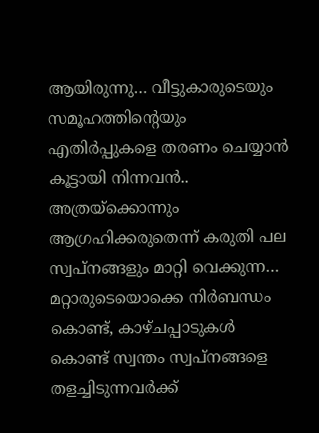ആയിരുന്നു… വീട്ടുകാരുടെയും സമൂഹത്തിന്റെയും എതിർപ്പുകളെ തരണം ചെയ്യാൻ കൂട്ടായി നിന്നവൻ..
അത്രയ്ക്കൊന്നും ആഗ്രഹിക്കരുതെന്ന് കരുതി പല സ്വപ്നങ്ങളും മാറ്റി വെക്കുന്ന… മറ്റാരുടെയൊക്കെ നിർബന്ധം കൊണ്ട്, കാഴ്ചപ്പാടുകൾ കൊണ്ട് സ്വന്തം സ്വപ്നങ്ങളെ തളച്ചിടുന്നവർക്ക്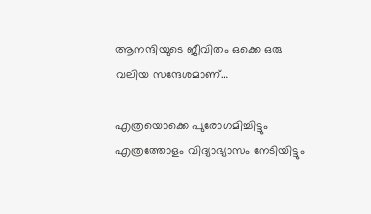ആനന്ദിയുടെ ജീവിതം ഒക്കെ ഒരു വലിയ സന്ദേശമാണ്…

എത്രയൊക്കെ പുരോഗമിച്ചിട്ടും എത്രത്തോളം വിദ്യാഭ്യാസം നേടിയിട്ടും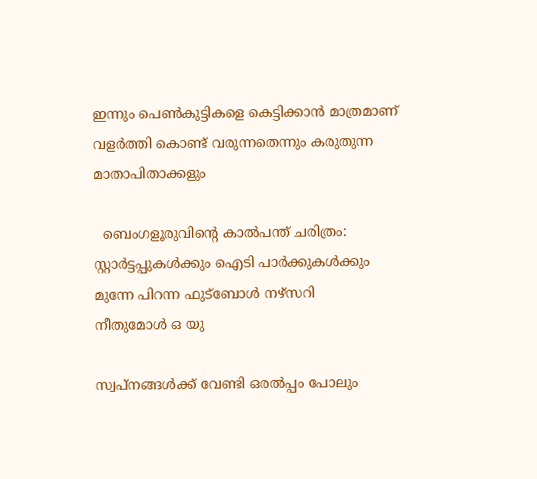ഇന്നും പെൺകുട്ടികളെ കെട്ടിക്കാൻ മാത്രമാണ് വളർത്തി കൊണ്ട് വരുന്നതെന്നും കരുതുന്ന മാതാപിതാക്കളും

  ബെംഗളൂരുവിന്റെ കാൽപന്ത് ചരിത്രം: സ്റ്റാർട്ടപ്പുകൾക്കും ഐടി പാർക്കുകൾക്കും മുന്നേ പിറന്ന ഫുട്ബോൾ നഴ്സറി
നീതുമോള്‍ ഒ യു

സ്വപ്നങ്ങൾക്ക് വേണ്ടി ഒരൽപ്പം പോലും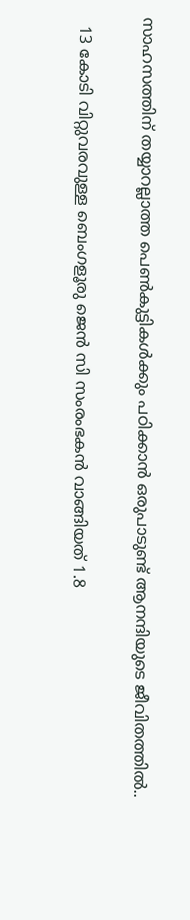സാഹസത്തിന് തയ്യാറല്ലാത്ത പെൺകുട്ടികൾക്കും പഠിക്കാൻ ഒരുപാടുണ്ട് ആനന്ദിയുടെ ജീവിതത്തിൽ..

  13 കോടി വിറ്റുവരവുള്ള ബെംഗളൂരു ജെൻ സി സംരംഭകൻ വാങ്ങിയത് 1.8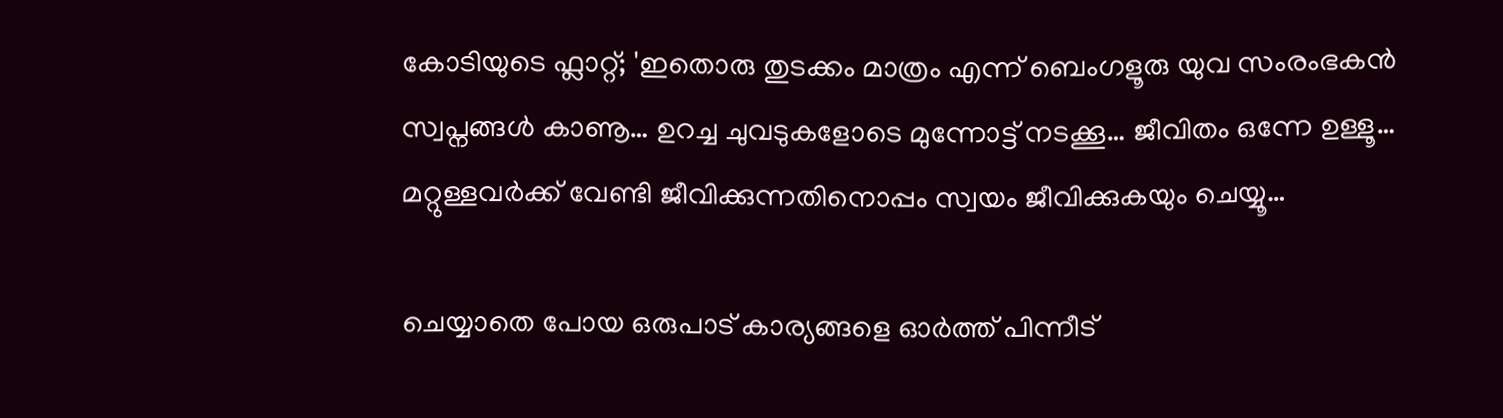കോടിയുടെ ഫ്ലാറ്റ്; 'ഇതൊരു തുടക്കം മാത്രം എന്ന് ബെംഗളൂരു യുവ സംരംഭകൻ
സ്വപ്നങ്ങൾ കാണൂ… ഉറച്ച ചുവടുകളോടെ മുന്നോട്ട് നടക്കൂ… ജീവിതം ഒന്നേ ഉള്ളൂ… മറ്റുള്ളവർക്ക് വേണ്ടി ജീവിക്കുന്നതിനൊപ്പം സ്വയം ജീവിക്കുകയും ചെയ്യൂ…

ചെയ്യാതെ പോയ ഒരുപാട് കാര്യങ്ങളെ ഓർത്ത് പിന്നീട്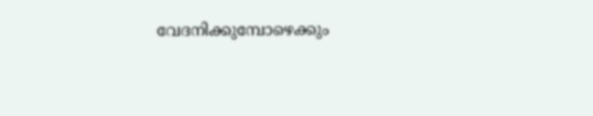വേദനിക്കുമ്പോഴെക്കും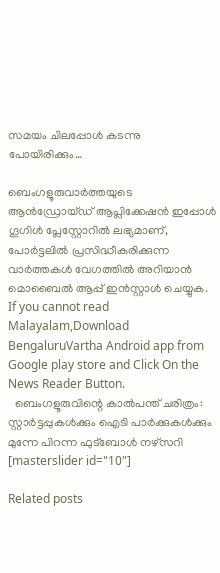സമയം ചിലപ്പോൾ കടന്നു പോയിരിക്കും…

ബെംഗളൂരുവാർത്തയുടെ ആൻഡ്രോയ്ഡ് ആപ്ലിക്കേഷൻ ഇപ്പോൾ ഗൂഗിൾ പ്ലേസ്റ്റോറിൽ ലഭ്യമാണ്, പോർട്ടലിൽ പ്രസിദ്ധീകരിക്കുന്ന വാർത്തകൾ വേഗത്തിൽ അറിയാൻ മൊബൈൽ ആപ്പ് ഇൻസ്റ്റാൾ ചെയ്യുക. If you cannot read Malayalam,Download BengaluruVartha Android app from Google play store and Click On the News Reader Button.
  ബെംഗളൂരുവിന്റെ കാൽപന്ത് ചരിത്രം: സ്റ്റാർട്ടപ്പുകൾക്കും ഐടി പാർക്കുകൾക്കും മുന്നേ പിറന്ന ഫുട്ബോൾ നഴ്സറി
[masterslider id="10"]

Related posts